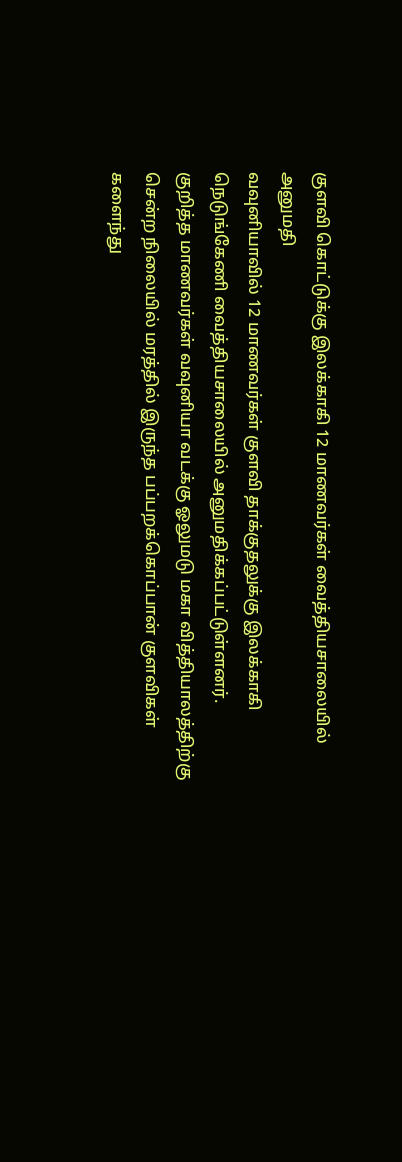குளவி கொட்டுக்கு இலக்காகி 12 மாணவர்கள் வைத்தியசாலையில் அனுமதி
வவுனியாவில் 12 மாணவர்கள் குளவி தாக்குதலுக்கு இலக்காகி நெடுங்கேணி வைத்தியசாலையில் அனுமதிக்கப்பட்டுள்ளனர்.
குறித்த மாணவர்கள் வவுனியா வடக்கு ஓலுமடு மகா வித்தியாலத்திற்கு சென்ற நிலையில் மரத்தில் இருந்த பப்பறக்கொப்பான் குளவிகள் களைந்து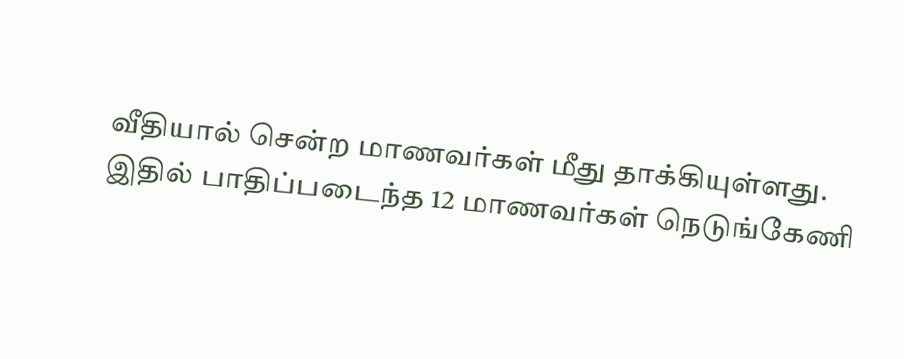வீதியால் சென்ற மாணவர்கள் மீது தாக்கியுள்ளது.
இதில் பாதிப்படைந்த 12 மாணவர்கள் நெடுங்கேணி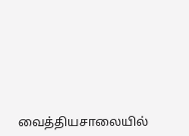வைத்தியசாலையில்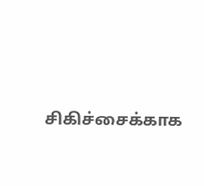சிகிச்சைக்காக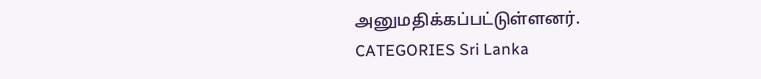அனுமதிக்கப்பட்டுள்ளனர்.
CATEGORIES Sri Lanka